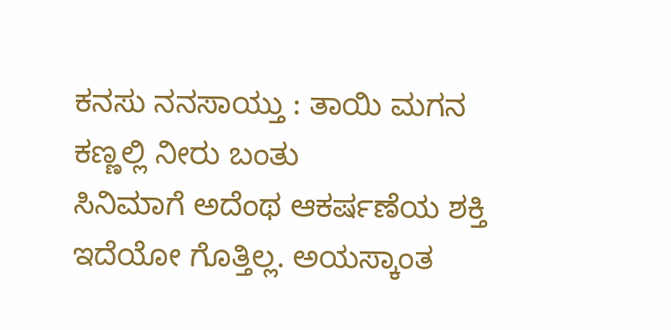ಕನಸು ನನಸಾಯ್ತು : ತಾಯಿ ಮಗನ ಕಣ್ಣಲ್ಲಿ ನೀರು ಬಂತು
ಸಿನಿಮಾಗೆ ಅದೆಂಥ ಆಕರ್ಷಣೆಯ ಶಕ್ತಿ ಇದೆಯೋ ಗೊತ್ತಿಲ್ಲ. ಅಯಸ್ಕಾಂತ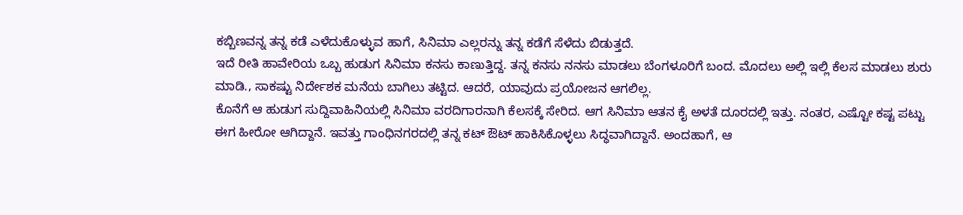ಕಬ್ಬಿಣವನ್ನ ತನ್ನ ಕಡೆ ಎಳೆದುಕೊಳ್ಳುವ ಹಾಗೆ, ಸಿನಿಮಾ ಎಲ್ಲರನ್ನು ತನ್ನ ಕಡೆಗೆ ಸೆಳೆದು ಬಿಡುತ್ತದೆ.
ಇದೆ ರೀತಿ ಹಾವೇರಿಯ ಒಬ್ಬ ಹುಡುಗ ಸಿನಿಮಾ ಕನಸು ಕಾಣುತ್ತಿದ್ದ. ತನ್ನ ಕನಸು ನನಸು ಮಾಡಲು ಬೆಂಗಳೂರಿಗೆ ಬಂದ. ಮೊದಲು ಅಲ್ಲಿ ಇಲ್ಲಿ ಕೆಲಸ ಮಾಡಲು ಶುರು ಮಾಡಿ., ಸಾಕಷ್ಟು ನಿರ್ದೇಶಕ ಮನೆಯ ಬಾಗಿಲು ತಟ್ಟಿದ. ಆದರೆ, ಯಾವುದು ಪ್ರಯೋಜನ ಆಗಲಿಲ್ಲ.
ಕೊನೆಗೆ ಆ ಹುಡುಗ ಸುದ್ದಿವಾಹಿನಿಯಲ್ಲಿ ಸಿನಿಮಾ ವರದಿಗಾರನಾಗಿ ಕೆಲಸಕ್ಕೆ ಸೇರಿದ. ಆಗ ಸಿನಿಮಾ ಆತನ ಕೈ ಅಳತೆ ದೂರದಲ್ಲಿ ಇತ್ತು. ನಂತರ, ಎಷ್ಟೋ ಕಷ್ಟ ಪಟ್ಟು ಈಗ ಹೀರೋ ಆಗಿದ್ದಾನೆ. ಇವತ್ತು ಗಾಂಧಿನಗರದಲ್ಲಿ ತನ್ನ ಕಟ್ ಔಟ್ ಹಾಕಿಸಿಕೊಳ್ಳಲು ಸಿದ್ಧವಾಗಿದ್ದಾನೆ. ಅಂದಹಾಗೆ, ಆ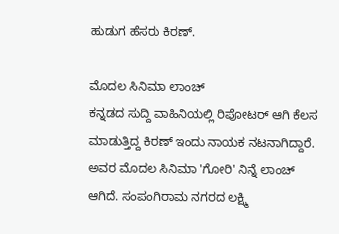ಹುಡುಗ ಹೆಸರು ಕಿರಣ್.

ಮೊದಲ ಸಿನಿಮಾ ಲಾಂಚ್
ಕನ್ನಡದ ಸುದ್ದಿ ವಾಹಿನಿಯಲ್ಲಿ ರಿಪೋಟರ್ ಆಗಿ ಕೆಲಸ ಮಾಡುತ್ತಿದ್ದ ಕಿರಣ್ ಇಂದು ನಾಯಕ ನಟನಾಗಿದ್ದಾರೆ. ಅವರ ಮೊದಲ ಸಿನಿಮಾ 'ಗೋರಿ' ನಿನ್ನೆ ಲಾಂಚ್ ಆಗಿದೆ. ಸಂಪಂಗಿರಾಮ ನಗರದ ಲಕ್ಷ್ಮಿ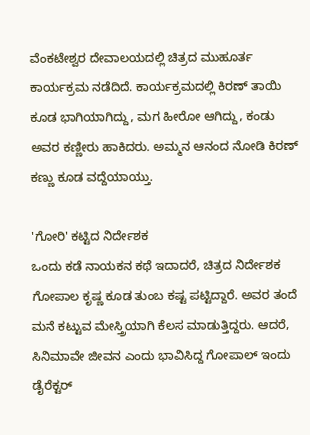ವೆಂಕಟೇಶ್ವರ ದೇವಾಲಯದಲ್ಲಿ ಚಿತ್ರದ ಮುಹೂರ್ತ ಕಾರ್ಯಕ್ರಮ ನಡೆದಿದೆ. ಕಾರ್ಯಕ್ರಮದಲ್ಲಿ ಕಿರಣ್ ತಾಯಿ ಕೂಡ ಭಾಗಿಯಾಗಿದ್ದು, ಮಗ ಹೀರೋ ಆಗಿದ್ದು, ಕಂಡು ಅವರ ಕಣ್ಣೀರು ಹಾಕಿದರು. ಅಮ್ಮನ ಆನಂದ ನೋಡಿ ಕಿರಣ್ ಕಣ್ಣು ಕೂಡ ವದ್ದೆಯಾಯ್ತು.

'ಗೋರಿ' ಕಟ್ಟಿದ ನಿರ್ದೇಶಕ
ಒಂದು ಕಡೆ ನಾಯಕನ ಕಥೆ ಇದಾದರೆ, ಚಿತ್ರದ ನಿರ್ದೇಶಕ ಗೋಪಾಲ ಕೃಷ್ಣ ಕೂಡ ತುಂಬ ಕಷ್ಟ ಪಟ್ಟಿದ್ದಾರೆ. ಅವರ ತಂದೆ ಮನೆ ಕಟ್ಟುವ ಮೇಸ್ತ್ರಿಯಾಗಿ ಕೆಲಸ ಮಾಡುತ್ತಿದ್ದರು. ಆದರೆ, ಸಿನಿಮಾವೇ ಜೀವನ ಎಂದು ಭಾವಿಸಿದ್ದ ಗೋಪಾಲ್ ಇಂದು ಡೈರೆಕ್ಟರ್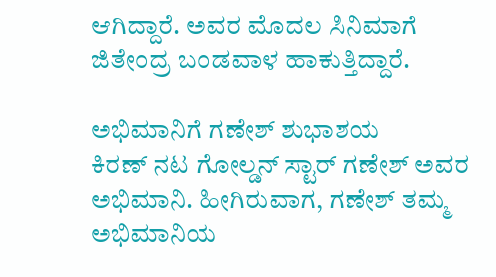ಆಗಿದ್ದಾರೆ. ಅವರ ಮೊದಲ ಸಿನಿಮಾಗೆ ಜಿತೇಂದ್ರ ಬಂಡವಾಳ ಹಾಕುತ್ತಿದ್ದಾರೆ.

ಅಭಿಮಾನಿಗೆ ಗಣೇಶ್ ಶುಭಾಶಯ
ಕಿರಣ್ ನಟ ಗೋಲ್ಡನ್ ಸ್ಟಾರ್ ಗಣೇಶ್ ಅವರ ಅಭಿಮಾನಿ. ಹೀಗಿರುವಾಗ, ಗಣೇಶ್ ತಮ್ಮ ಅಭಿಮಾನಿಯ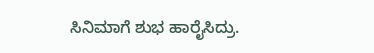ಸಿನಿಮಾಗೆ ಶುಭ ಹಾರೈಸಿದ್ರು.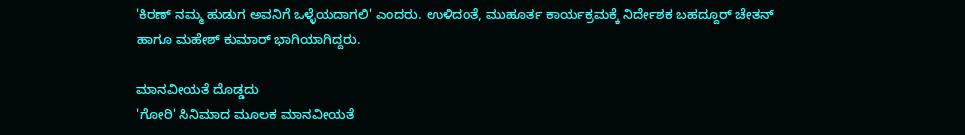'ಕಿರಣ್ ನಮ್ಮ ಹುಡುಗ ಅವನಿಗೆ ಒಳ್ಳೆಯದಾಗಲಿ' ಎಂದರು. ಉಳಿದಂತೆ, ಮುಹೂರ್ತ ಕಾರ್ಯಕ್ರಮಕ್ಕೆ ನಿರ್ದೇಶಕ ಬಹದ್ದೂರ್ ಚೇತನ್ ಹಾಗೂ ಮಹೇಶ್ ಕುಮಾರ್ ಭಾಗಿಯಾಗಿದ್ದರು.

ಮಾನವೀಯತೆ ದೊಡ್ಡದು
'ಗೋರಿ' ಸಿನಿಮಾದ ಮೂಲಕ ಮಾನವೀಯತೆ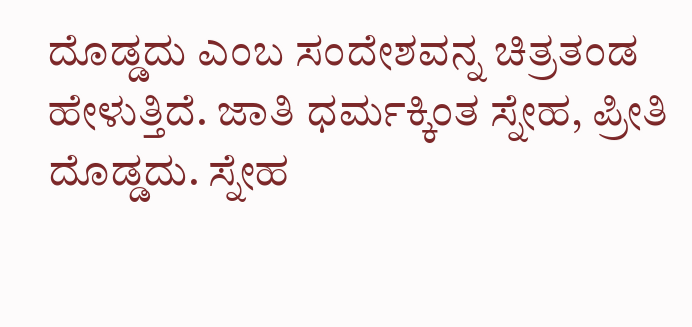ದೊಡ್ಡದು ಎಂಬ ಸಂದೇಶವನ್ನ ಚಿತ್ರತಂಡ ಹೇಳುತ್ತಿದೆ. ಜಾತಿ ಧರ್ಮಕ್ಕಿಂತ ಸ್ನೇಹ, ಪ್ರೀತಿ ದೊಡ್ಡದು. ಸ್ನೇಹ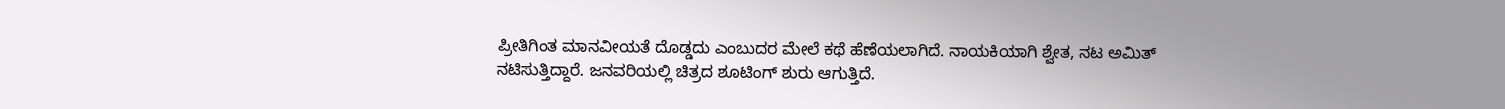ಪ್ರೀತಿಗಿಂತ ಮಾನವೀಯತೆ ದೊಡ್ಡದು ಎಂಬುದರ ಮೇಲೆ ಕಥೆ ಹೆಣೆಯಲಾಗಿದೆ. ನಾಯಕಿಯಾಗಿ ಶ್ವೇತ, ನಟ ಅಮಿತ್ ನಟಿಸುತ್ತಿದ್ದಾರೆ. ಜನವರಿಯಲ್ಲಿ ಚಿತ್ರದ ಶೂಟಿಂಗ್ ಶುರು ಆಗುತ್ತಿದೆ.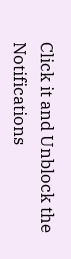Click it and Unblock the Notifications